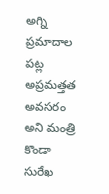అగ్ని ప్రమాదాల పట్ల అప్రమత్తత అవసరం అని మంత్రి కొండా సురేఖ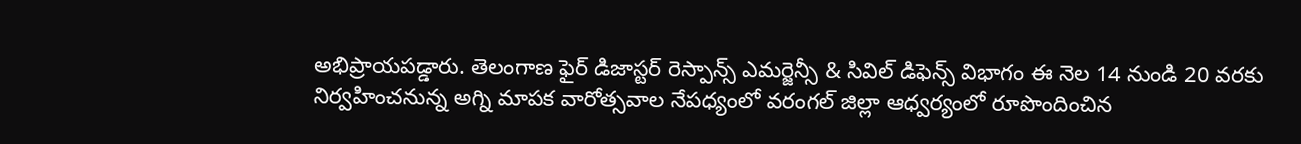అభిప్రాయపడ్డారు. తెలంగాణ ఫైర్ డిజాస్టర్ రెస్పాన్స్ ఎమర్జెన్సీ & సివిల్ డిఫెన్స్ విభాగం ఈ నెల 14 నుండి 20 వరకు నిర్వహించనున్న అగ్ని మాపక వారోత్సవాల నేపధ్యంలో వరంగల్ జిల్లా ఆధ్వర్యంలో రూపొందించిన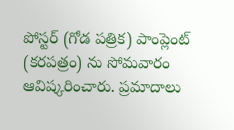పోస్టర్ (గోడ పత్రిక) పాంప్లెంట్ (కరపత్రం) ను సోమవారం ఆవిష్కరించారు. ప్రమాదాలు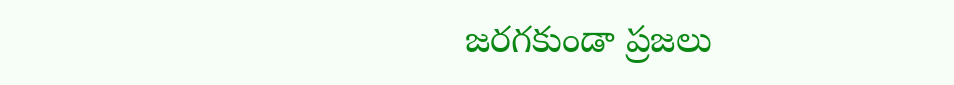జరగకుండా ప్రజలు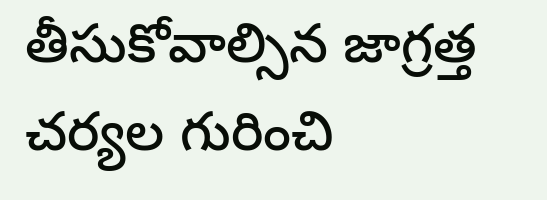తీసుకోవాల్సిన జాగ్రత్త చర్యల గురించి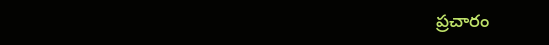ప్రచారం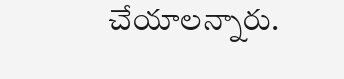చేయాలన్నారు.